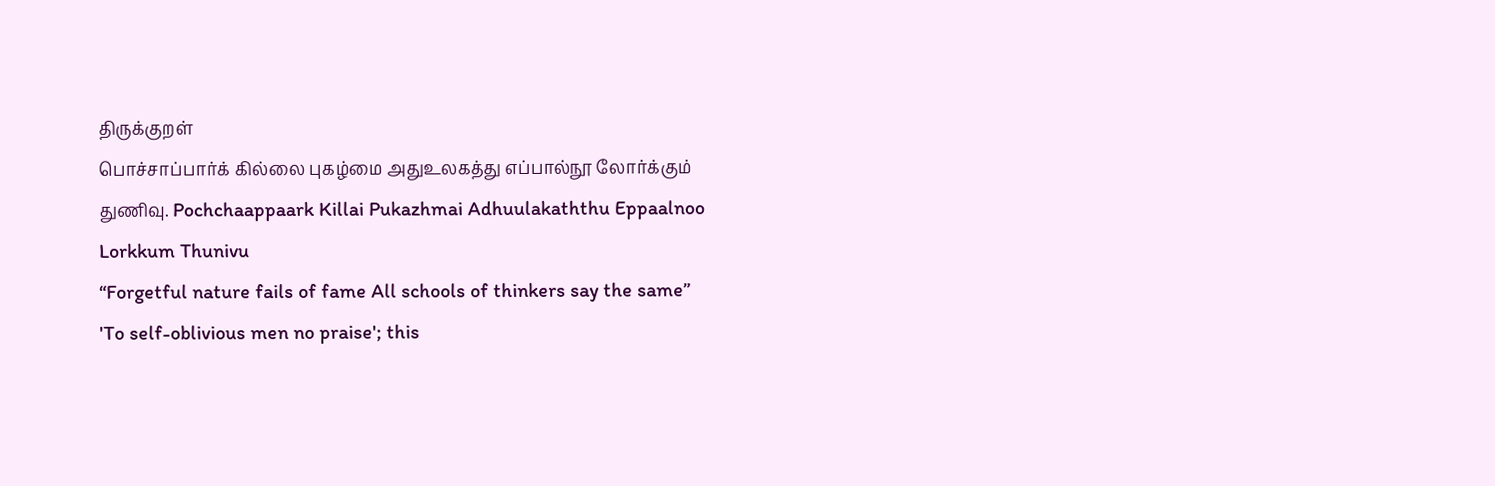திருக்குறள்
பொச்சாப்பார்க் கில்லை புகழ்மை அதுஉலகத்து எப்பால்நூ லோர்க்கும் துணிவு. Pochchaappaark Killai Pukazhmai Adhuulakaththu Eppaalnoo Lorkkum Thunivu
“Forgetful nature fails of fame All schools of thinkers say the same”
'To self-oblivious men no praise'; this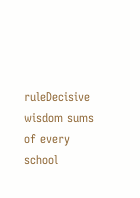ruleDecisive wisdom sums of every school